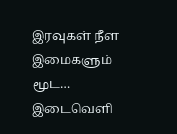இரவுகள் நீள இமைகளும் மூட…
இடைவெளி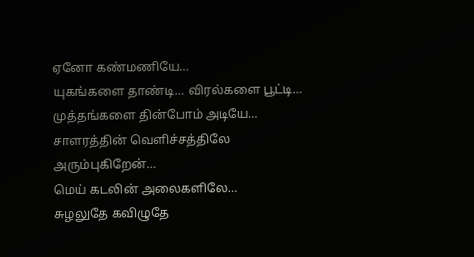ஏனோ கண்மணியே…
யுகங்களை தாண்டி… விரல்களை பூட்டி…
முத்தங்களை தின்போம் அடியே…
சாளரத்தின் வெளிச்சத்திலே அரும்புகிறேன்…
மெய் கடலின் அலைகளிலே…
சுழலுதே கவிழுதே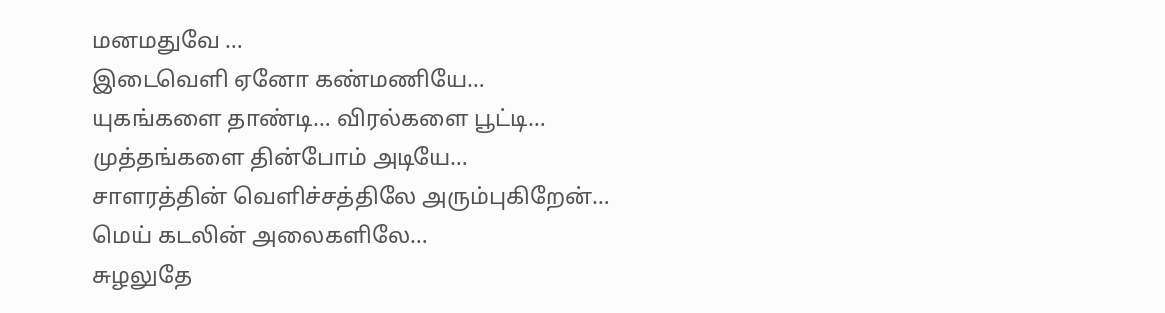மனமதுவே …
இடைவெளி ஏனோ கண்மணியே…
யுகங்களை தாண்டி… விரல்களை பூட்டி…
முத்தங்களை தின்போம் அடியே…
சாளரத்தின் வெளிச்சத்திலே அரும்புகிறேன்…
மெய் கடலின் அலைகளிலே…
சுழலுதே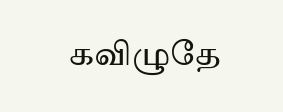கவிழுதே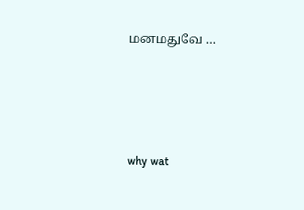மனமதுவே …




why wat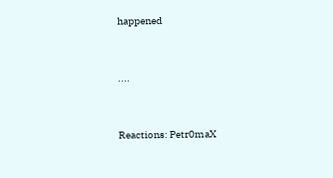happened


....


Reactions: Petr0maX